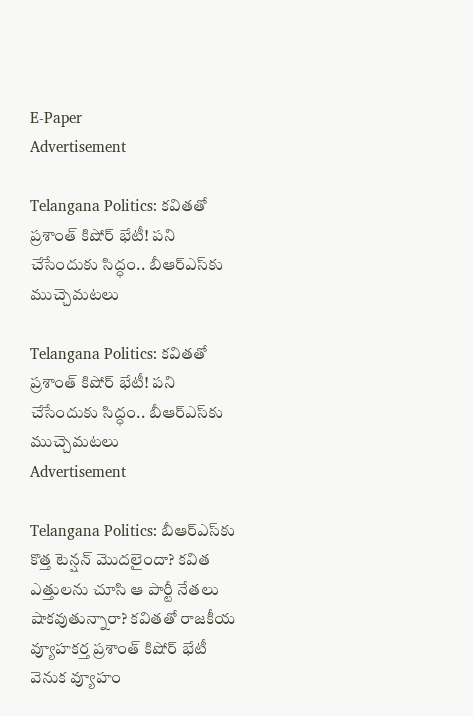E-Paper
Advertisement

Telangana Politics: కవితతో ప్రశాంత్ కిషోర్ భేటీ! పని చేసేందుకు సిద్ధం.. బీఆర్ఎస్‌కు ముచ్చెమటలు

Telangana Politics: కవితతో ప్రశాంత్ కిషోర్ భేటీ! పని చేసేందుకు సిద్ధం.. బీఆర్ఎస్‌కు ముచ్చెమటలు
Advertisement

Telangana Politics: బీఆర్ఎస్‌కు కొత్త టెన్షన్ మొదలైందా? కవిత ఎత్తులను చూసి ఆ పార్టీ నేతలు షాకవుతున్నారా? కవితతో రాజకీయ వ్యూహకర్త ప్రశాంత్ కిషోర్ భేటీ వెనుక వ్యూహం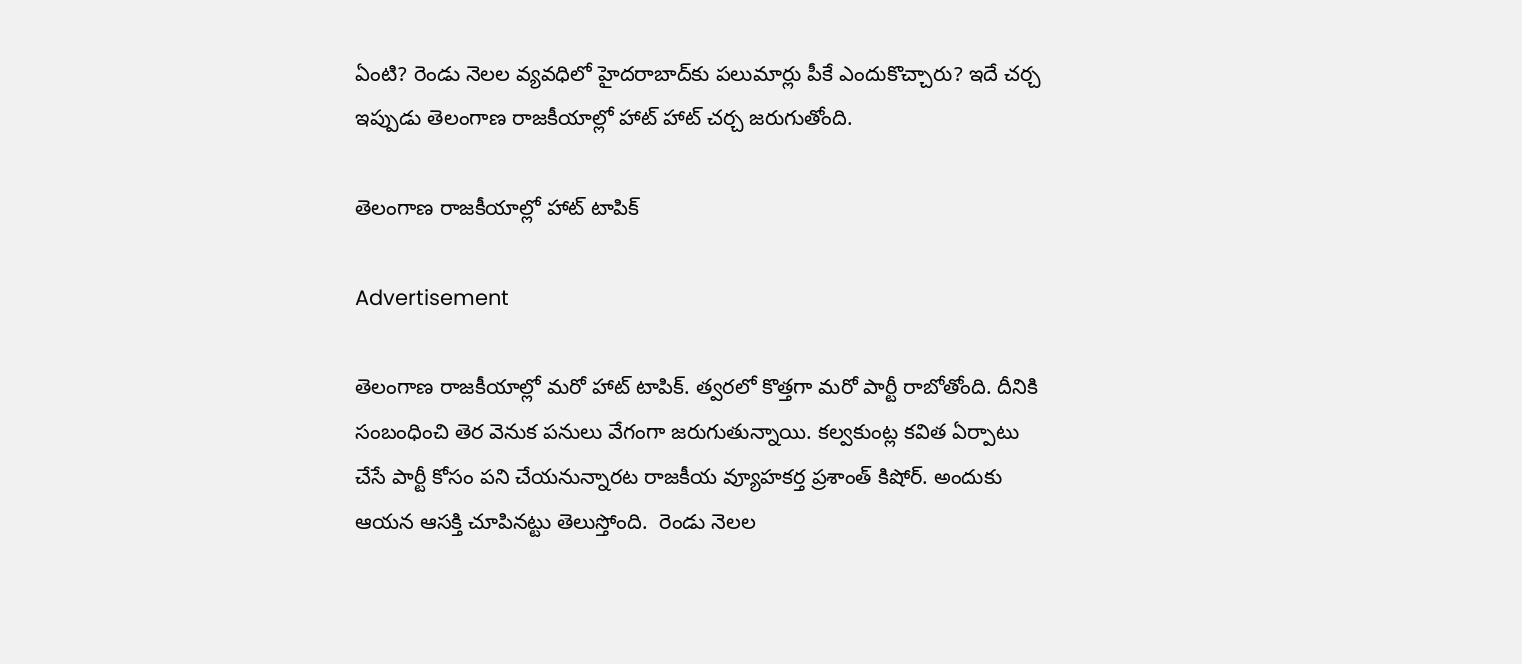ఏంటి? రెండు నెలల వ్యవధిలో హైదరాబాద్‌కు పలుమార్లు పీకే ఎందుకొచ్చారు? ఇదే చర్చ ఇప్పుడు తెలంగాణ రాజకీయాల్లో హాట్ హాట్ చర్చ జరుగుతోంది.

తెలంగాణ రాజకీయాల్లో హాట్ టాపిక్

Advertisement

తెలంగాణ రాజకీయాల్లో మరో హాట్ టాపిక్. త్వరలో కొత్తగా మరో పార్టీ రాబోతోంది. దీనికి సంబంధించి తెర వెనుక పనులు వేగంగా జరుగుతున్నాయి. కల్వకుంట్ల కవిత ఏర్పాటు చేసే పార్టీ కోసం పని చేయనున్నారట రాజకీయ వ్యూహకర్త ప్రశాంత్ కిషోర్. అందుకు ఆయన ఆసక్తి చూపినట్టు తెలుస్తోంది.  రెండు నెలల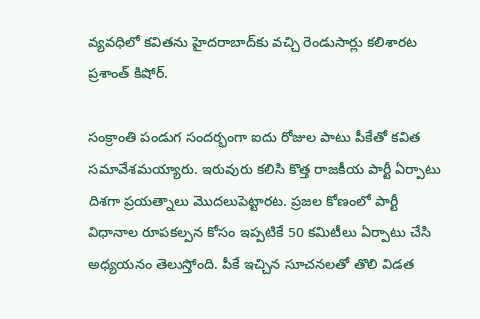వ్యవధిలో కవితను హైదరాబాద్‌కు వచ్చి రెండుసార్లు కలిశారట ప్రశాంత్ కిషోర్.

సంక్రాంతి పండుగ సందర్భంగా ఐదు రోజుల పాటు పీకేతో కవిత సమావేశమయ్యారు. ఇరువురు కలిసి కొత్త రాజకీయ పార్టీ ఏర్పాటు దిశగా ప్రయత్నాలు మొదలుపెట్టారట. ప్రజల కోణంలో పార్టీ విధానాల రూపకల్పన కోసం ఇప్పటికే 50 కమిటీలు ఏర్పాటు చేసి అధ్యయనం తెలుస్తోంది. పీకే ఇచ్చిన సూచనలతో తొలి విడత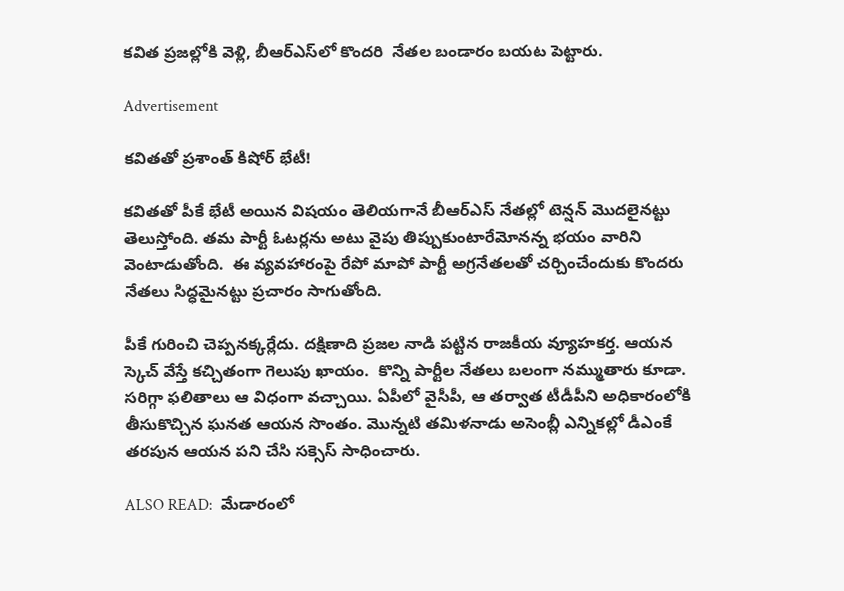కవిత ప్రజల్లోకి వెళ్లి, బీఆర్ఎస్‌లో కొందరి  నేతల బండారం బయట పెట్టారు.

Advertisement

కవితతో ప్రశాంత్ కిషోర్ భేటీ!

కవితతో పీకే భేటీ అయిన విషయం తెలియగానే బీఆర్ఎస్‌ నేతల్లో టెన్షన్ మొదలైనట్టు తెలుస్తోంది. తమ పార్టీ ఓటర్లను అటు వైపు తిప్పుకుంటారేమోనన్న భయం వారిని వెంటాడుతోంది.  ఈ వ్యవహారంపై రేపో మాపో పార్టీ అగ్రనేతలతో చర్చించేందుకు కొందరు నేతలు సిద్ధమైనట్టు ప్రచారం సాగుతోంది.

పీకే గురించి చెప్పనక్కర్లేదు. దక్షిణాది ప్రజల నాడి పట్టిన రాజకీయ వ్యూహకర్త. ఆయన స్కెచ్ వేస్తే కచ్చితంగా గెలుపు ఖాయం.  కొన్ని పార్టీల నేతలు బలంగా నమ్ముతారు కూడా. సరిగ్గా ఫలితాలు ఆ విధంగా వచ్చాయి. ఏపీలో వైసీపీ, ఆ తర్వాత టీడీపీని అధికారంలోకి తీసుకొచ్చిన ఘనత ఆయన సొంతం. మొన్నటి తమిళనాడు అసెంబ్లీ ఎన్నికల్లో డీఎంకే తరపున ఆయన పని చేసి సక్సెస్ సాధించారు.

ALSO READ:  మేడారంలో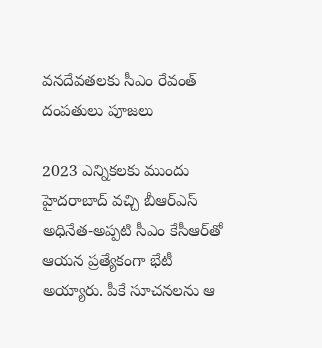వనదేవతలకు సీఎం రేవంత్ దంపతులు పూజలు

2023 ఎన్నికలకు ముందు హైదరాబాద్ వచ్చి బీఆర్ఎస్ అధినేత-అప్పటి సీఎం కేసీఆర్‌తో ఆయన ప్రత్యేకంగా భేటీ అయ్యారు. పీకే సూచనలను ఆ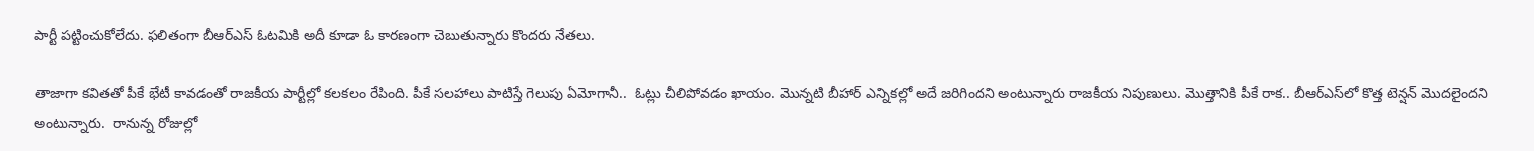పార్టీ పట్టించుకోలేదు. ఫలితంగా బీఆర్ఎస్ ఓటమికి అదీ కూడా ఓ కారణంగా చెబుతున్నారు కొందరు నేతలు.

తాజాగా కవితతో పీకే భేటీ కావడంతో రాజకీయ పార్టీల్లో కలకలం రేపింది. పీకే సలహాలు పాటిస్తే గెలుపు ఏమోగానీ..  ఓట్లు చీలిపోవడం ఖాయం. మొన్నటి బీహార్ ఎన్నికల్లో అదే జరిగిందని అంటున్నారు రాజకీయ నిపుణులు. మొత్తానికి పీకే రాక.. బీఆర్ఎస్‌లో కొత్త టెన్షన్ మొదలైందని అంటున్నారు.  రానున్న రోజుల్లో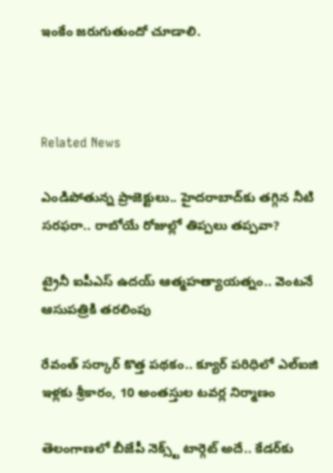ఇంకేం జరుగుతుందో చూడాలి.



Related News

ఎండిపోతున్న ప్రాజెక్టులు.. హైదరాబాద్‌కు తగ్గిన నీటి సరఫరా.. రాబోయే రోజుల్లో తిప్పలు తప్పవా?

ట్రైనీ ఐపీఎస్‌ ఉదయ్‌ ఆత్మహత్యాయత్నం.. వెంటనే ఆసుపత్రికి తరలింపు

రేవంత్ సర్కార్ కొత్త పథకం.. క్యూర్ పరిధిలో ఎల్ఐజి ఇళ్లకు శ్రీకారం, 10 అంతస్తుల టవర్ల నిర్మాణం

తెలంగాణలో బీజేపీ నెక్స్ట్ టార్గెట్ అదే.. కేడర్‌కు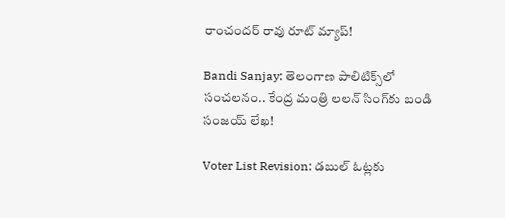రాంచందర్ రావు రూట్ మ్యాప్!

Bandi Sanjay: తెలంగాణ పాలిటిక్స్‌లో సంచలనం.. కేంద్ర మంత్రి లలన్ సింగ్‌కు బండి సంజయ్ లేఖ!

Voter List Revision: డబుల్ ఓట్లకు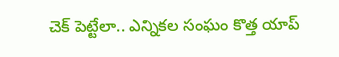చెక్ పెట్టేలా.. ఎన్నికల సంఘం కొత్త యాప్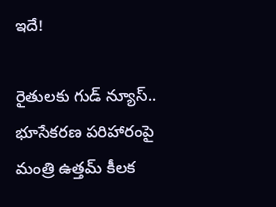ఇదే!

రైతులకు గుడ్ న్యూస్.. భూసేకరణ పరిహారంపై మంత్రి ఉత్తమ్ కీలక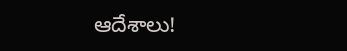ఆదేశాలు!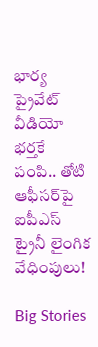భార్య ప్రైవేట్ వీడియో భర్తకే పంపి.. తోటి ఆఫీసర్‌పై ఐపీఎస్ ట్రైనీ లైంగిక వేధింపులు!

Big Stories